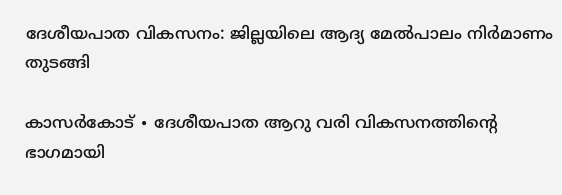ദേശീയപാത വികസനം: ജില്ലയിലെ ആദ്യ മേൽപാലം നിർമാണം തുടങ്ങി

കാസർകോട് ∙ ദേശീയപാത ആറു വരി വികസനത്തിന്റെ ഭാഗമായി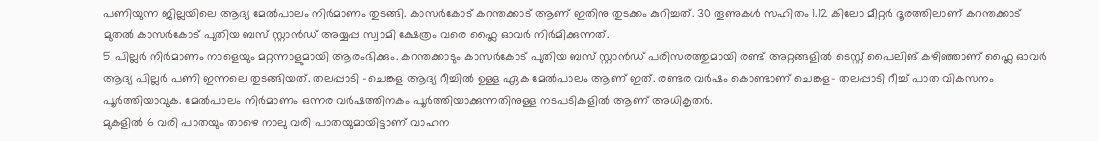പണിയുന്ന ജില്ലയിലെ ആദ്യ മേൽപാലം നിർമാണം തുടങ്ങി. കാസർകോട് കറന്തക്കാട് ആണ് ഇതിനു തുടക്കം കുറിച്ചത്. 30 തൂണുകൾ സഹിതം 1.12 കിലോ മീറ്റർ ദൂരത്തിലാണ് കറന്തക്കാട് മുതൽ കാസർകോട് പുതിയ ബസ് സ്റ്റാൻഡ് അയ്യപ്പ സ്വാമി ക്ഷേത്രം വരെ ഫ്ലൈ ഓവർ നിർമിക്കുന്നത്.
5 പില്ലർ നിർമാണം നാളെയും മറ്റന്നാളുമായി ആരംഭിക്കും. കറന്തക്കാടും കാസർകോട് പുതിയ ബസ് സ്റ്റാൻഡ് പരിസരത്തുമായി രണ്ട് അറ്റങ്ങളിൽ ടെസ്റ്റ് പൈലിങ് കഴിഞ്ഞാണ് ഫ്ലൈ ഓവർ ആദ്യ പില്ലർ പണി ഇന്നലെ തുടങ്ങിയത്. തലപ്പാടി –ചെങ്കള ആദ്യ റീച്ചിൽ ഉള്ള ഏക മേൽപാലം ആണ് ഇത്. രണ്ടര വർഷം കൊണ്ടാണ് ചെങ്കള– തലപ്പാടി റീച്ച് പാത വികസനം പൂർത്തിയാവുക. മേൽപാലം നിർമാണം ഒന്നര വർഷത്തിനകം പൂർത്തിയാക്കുന്നതിനുള്ള നടപടികളിൽ ആണ് അധികൃതർ.
മുകളിൽ 6 വരി പാതയും താഴെ നാലു വരി പാതയുമായിട്ടാണ് വാഹന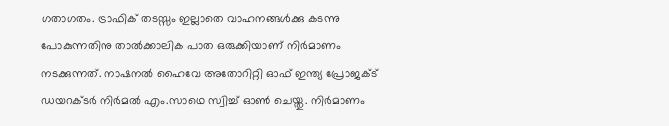ഗതാഗതം. ട്രാഫിക് തടസ്സം ഇല്ലാതെ വാഹനങ്ങൾക്കു കടന്നു പോകുന്നതിനു താൽക്കാലിക പാത ഒരുക്കിയാണ് നിർമാണം നടക്കുന്നത്. നാഷനൽ ഹൈവേ അതോറിറ്റി ഓഫ് ഇന്ത്യ പ്രോജക്ട് ഡയറക്ടർ നിർമൽ എം.സാഥെ സ്വിച്ച് ഓൺ ചെയ്തു. നിർമാണം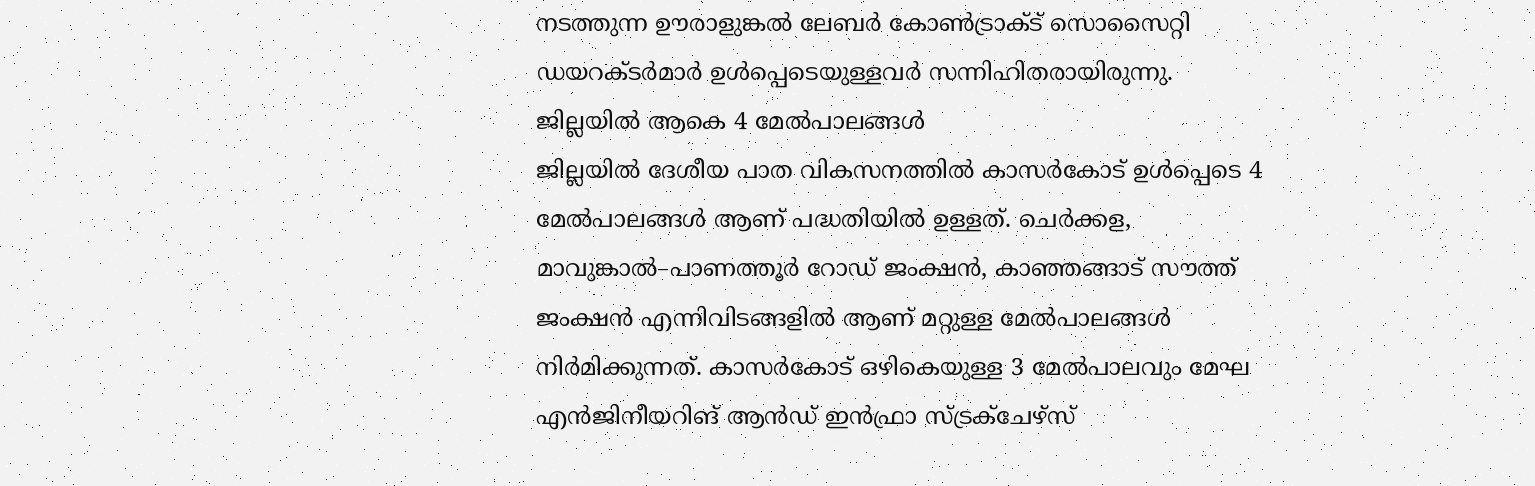നടത്തുന്ന ഊരാളുങ്കൽ ലേബർ കോൺട്രാക്ട് സൊസൈറ്റി ഡയറക്ടർമാർ ഉൾപ്പെടെയുള്ളവർ സന്നിഹിതരായിരുന്നു.
ജില്ലയിൽ ആകെ 4 മേൽപാലങ്ങൾ
ജില്ലയിൽ ദേശീയ പാത വികസനത്തിൽ കാസർകോട് ഉൾപ്പെടെ 4 മേൽപാലങ്ങൾ ആണ് പദ്ധതിയിൽ ഉള്ളത്. ചെർക്കള, മാവുങ്കാൽ–പാണത്തൂർ റോഡ് ജംക്ഷൻ, കാഞ്ഞങ്ങാട് സൗത്ത് ജംക്ഷൻ എന്നിവിടങ്ങളിൽ ആണ് മറ്റുള്ള മേൽപാലങ്ങൾ നിർമിക്കുന്നത്. കാസർകോട് ഒഴികെയുള്ള 3 മേൽപാലവും മേഘ എൻജിനീയറിങ് ആൻഡ് ഇൻഫ്രാ സ്ട്രക്ചേഴ്സ്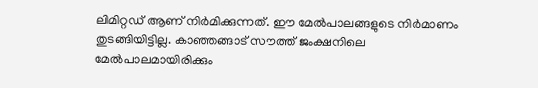ലിമിറ്റഡ് ആണ് നിർമിക്കുന്നത്. ഈ മേൽപാലങ്ങളുടെ നിർമാണം തുടങ്ങിയിട്ടില്ല. കാഞ്ഞങ്ങാട് സൗത്ത് ജംക്ഷനിലെ മേൽപാലമായിരിക്കും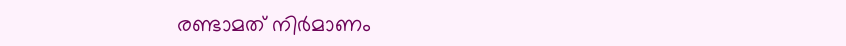രണ്ടാമത് നിർമാണം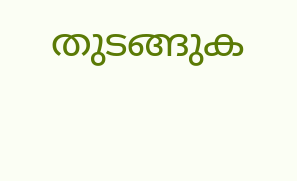തുടങ്ങുക